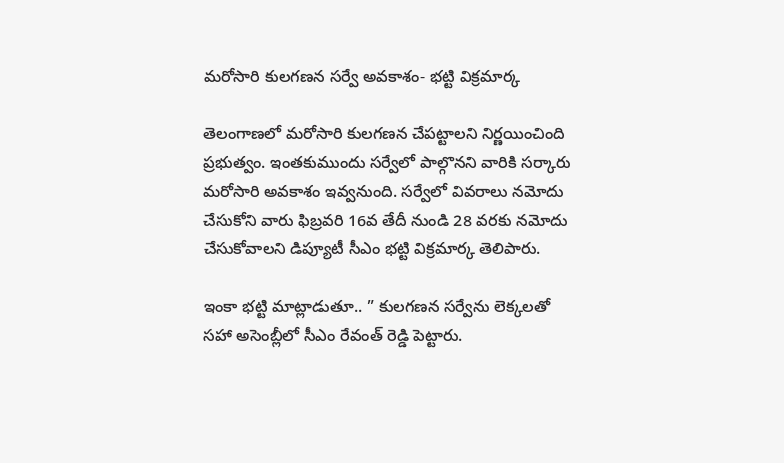మరోసారి కులగణన సర్వే అవకాశం- భట్టి విక్రమార్క

తెలంగాణలో మరోసారి కులగణన చేపట్టాలని నిర్ణయించింది ప్రభుత్వం. ఇంతకుముందు సర్వేలో పాల్గొనని వారికి సర్కారు మరోసారి అవకాశం ఇవ్వనుంది. సర్వేలో వివరాలు నమోదు చేసుకోని వారు ఫిబ్రవరి 16వ తేదీ నుండి 28 వరకు నమోదు చేసుకోవాలని డిప్యూటీ సీఎం భట్టి విక్రమార్క తెలిపారు.

ఇంకా భట్టి మాట్లాడుతూ.. ” కులగణన సర్వేను లెక్కలతో సహా అసెంబ్లీలో సీఎం రేవంత్ రెడ్డి పెట్టారు.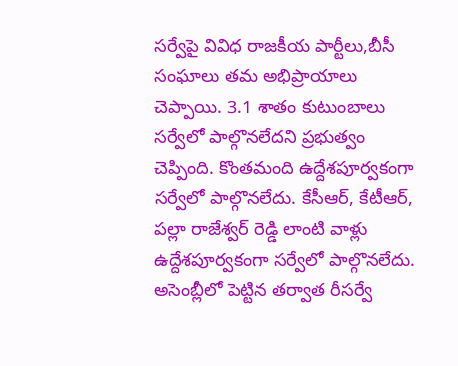సర్వేపై వివిధ రాజకీయ పార్టీలు,బీసీ సంఘాలు తమ అభిప్రాయాలు చెప్పాయి. 3.1 శాతం కుటుంబాలు సర్వేలో పాల్గొనలేదని ప్రభుత్వం చెప్పింది. కొంతమంది ఉద్దేశపూర్వకంగా సర్వేలో పాల్గొనలేదు. కేసీఆర్, కేటీఆర్, పల్లా రాజేశ్వర్ రెడ్డి లాంటి వాళ్లు ఉద్దేశపూర్వకంగా సర్వేలో పాల్గొనలేదు. అసెంబ్లీలో పెట్టిన తర్వాత రీసర్వే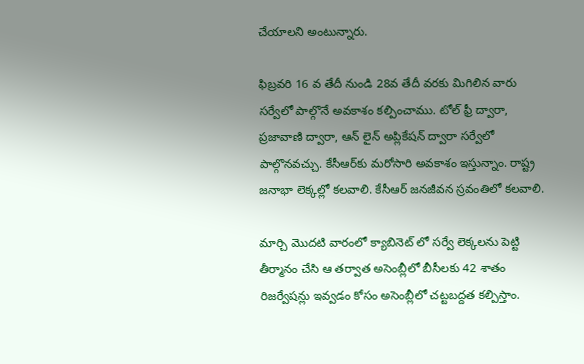చేయాలని అంటున్నారు.

ఫిబ్రవరి 16 వ తేదీ నుండి 28వ తేదీ వరకు మిగిలిన వారు సర్వేలో పాల్గొనే అవకాశం కల్పించాము. టోల్ ఫ్రీ ద్వారా, ప్రజావాణి ద్వారా, ఆన్ లైన్ అప్లికేషన్ ద్వారా సర్వేలో పాల్గొనవచ్చు. కేసీఆర్‌కు మరోసారి అవకాశం ఇస్తున్నాం. రాష్ట్ర జనాభా లెక్కల్లో కలవాలి. కేసీఆర్ జనజీవన స్రవంతిలో కలవాలి.

మార్చి మొదటి వారంలో క్యాబినెట్ లో సర్వే లెక్కలను పెట్టి తీర్మానం చేసి ఆ తర్వాత అసెంబ్లీలో బీసీలకు 42 శాతం రిజర్వేషన్లు ఇవ్వడం కోసం అసెంబ్లీలో చట్టబద్దత కల్పిస్తాం.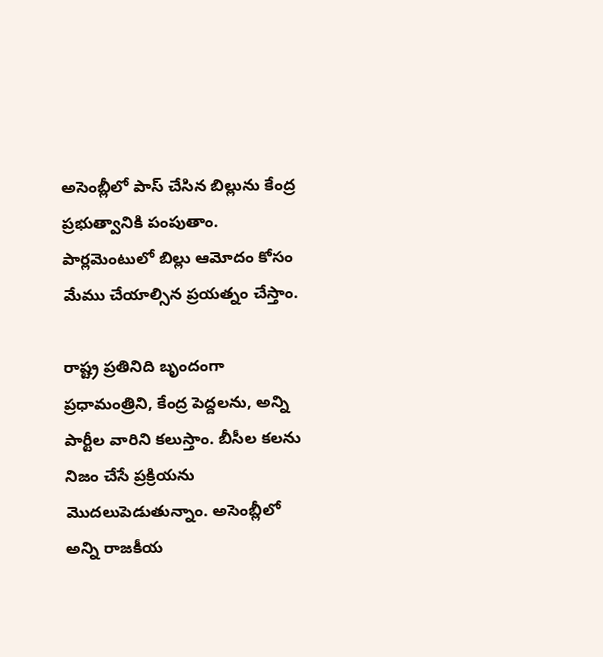అసెంబ్లీలో పాస్ చేసిన బిల్లును కేంద్ర ప్రభుత్వానికి పంపుతాం. పార్లమెంటులో బిల్లు ఆమోదం కోసం మేము చేయాల్సిన ప్రయత్నం చేస్తాం.

రాష్ట్ర ప్రతినిది బృందంగా ప్రధామంత్రిని, కేంద్ర పెద్దలను, అన్ని పార్టీల వారిని కలుస్తాం. బీసీల కలను నిజం చేసే ప్రక్రియను మొదలుపెడుతున్నాం. అసెంబ్లీలో అన్ని రాజకీయ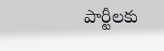పార్టీలకు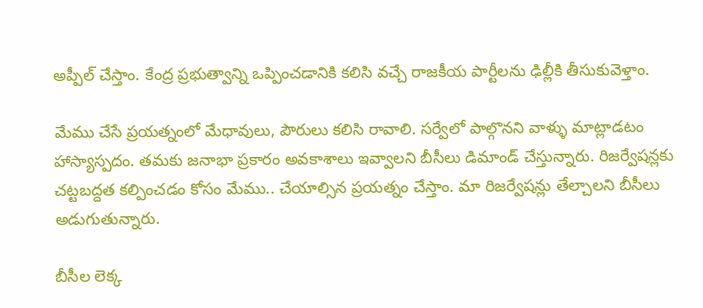అప్పీల్ చేస్తాం. కేంద్ర ప్రభుత్వాన్ని ఒప్పించడానికి కలిసి వచ్చే రాజకీయ పార్టీలను ఢిల్లీకి తీసుకువెళ్తాం.

మేము చేసే ప్రయత్నంలో మేధావులు, పౌరులు కలిసి రావాలి. సర్వేలో పాల్గొనని వాళ్ళు మాట్లాడటం హాస్యాస్పదం. తమకు జనాభా ప్రకారం అవకాశాలు ఇవ్వాలని బీసీలు డిమాండ్ చేస్తున్నారు. రిజర్వేషన్లకు చట్టబద్దత కల్పించడం కోసం మేము.. చేయాల్సిన ప్రయత్నం చేస్తాం. మా రిజర్వేషన్లు తేల్చాలని బీసీలు అడుగుతున్నారు.

బీసీల లెక్క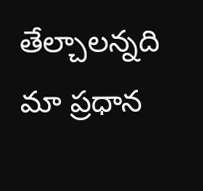తేల్చాలన్నది మా ప్రధాన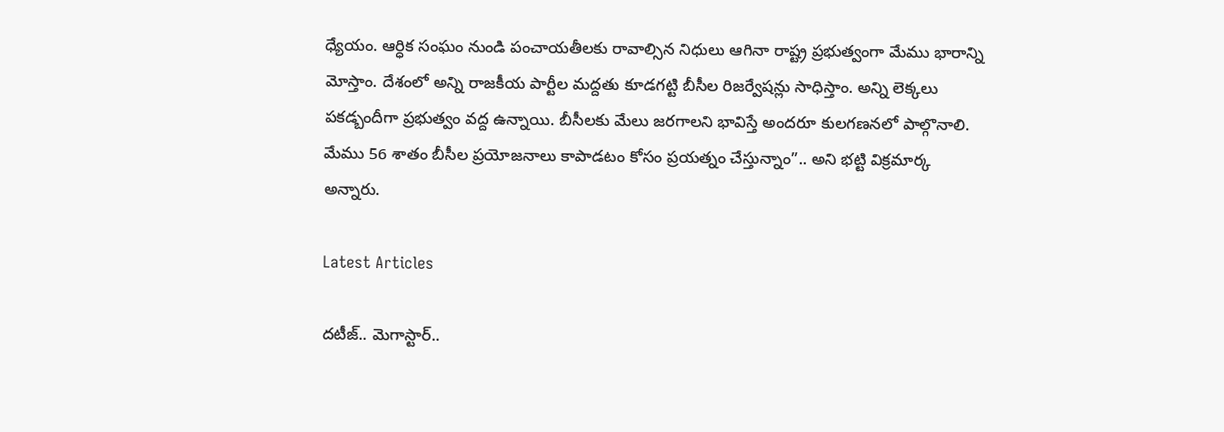ధ్యేయం. ఆర్ధిక సంఘం నుండి పంచాయతీలకు రావాల్సిన నిధులు ఆగినా రాష్ట్ర ప్రభుత్వంగా మేము భారాన్ని మోస్తాం. దేశంలో అన్ని రాజకీయ పార్టీల మద్దతు కూడగట్టి బీసీల రిజర్వేషన్లు సాధిస్తాం. అన్ని లెక్కలు పకడ్బందీగా ప్రభుత్వం వద్ద ఉన్నాయి. బీసీలకు మేలు జరగాలని భావిస్తే అందరూ కులగణనలో పాల్గొనాలి. మేము 56 శాతం బీసీల ప్రయోజనాలు కాపాడటం కోసం ప్రయత్నం చేస్తున్నాం”.. అని భట్టి విక్రమార్క అన్నారు.

Latest Articles

దటీజ్.. మెగాస్టార్..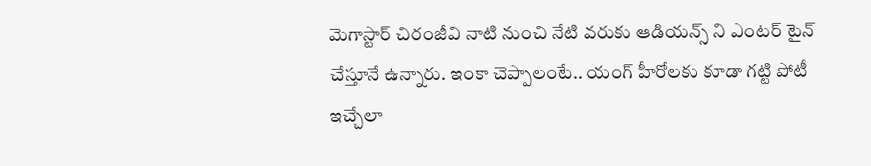మెగాస్టార్ చిరంజీవి నాటి నుంచి నేటి వరుకు ఆడియన్స్ ని ఎంటర్ టైన్ చేస్తూనే ఉన్నారు. ఇంకా చెప్పాలంటే.. యంగ్ హీరోలకు కూడా గట్టి పోటీ ఇచ్చేలా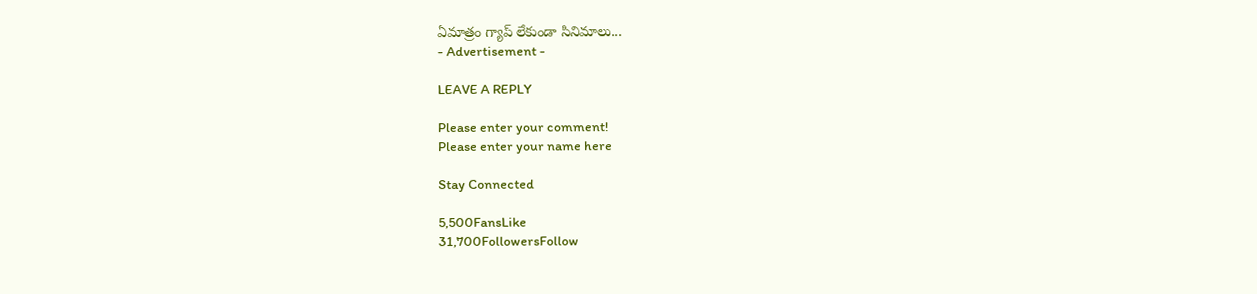ఏమాత్రం గ్యాప్ లేకుండా సినిమాలు...
- Advertisement -

LEAVE A REPLY

Please enter your comment!
Please enter your name here

Stay Connected

5,500FansLike
31,700FollowersFollow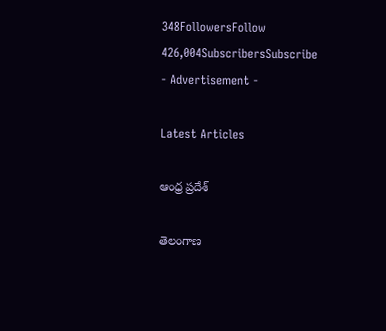348FollowersFollow
426,004SubscribersSubscribe
- Advertisement -

Latest Articles

ఆంధ్ర ప్రదేశ్

తెలంగాణ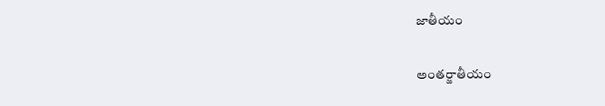జాతీయం

అంతర్జాతీయం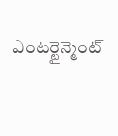ఎంటర్టైన్మెంట్